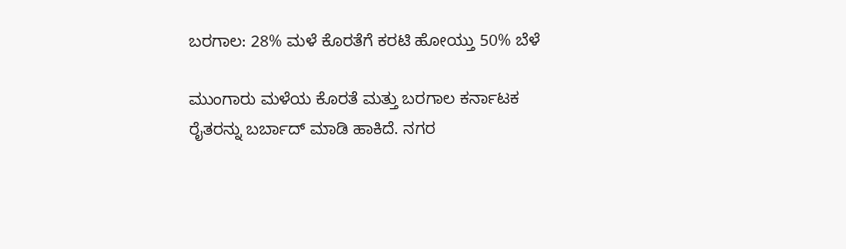ಬರಗಾಲ: 28% ಮಳೆ ಕೊರತೆಗೆ ಕರಟಿ ಹೋಯ್ತು 50% ಬೆಳೆ

ಮುಂಗಾರು ಮಳೆಯ ಕೊರತೆ ಮತ್ತು ಬರಗಾಲ ಕರ್ನಾಟಕ ರೈತರನ್ನು ಬರ್ಬಾದ್ ಮಾಡಿ ಹಾಕಿದೆ. ನಗರ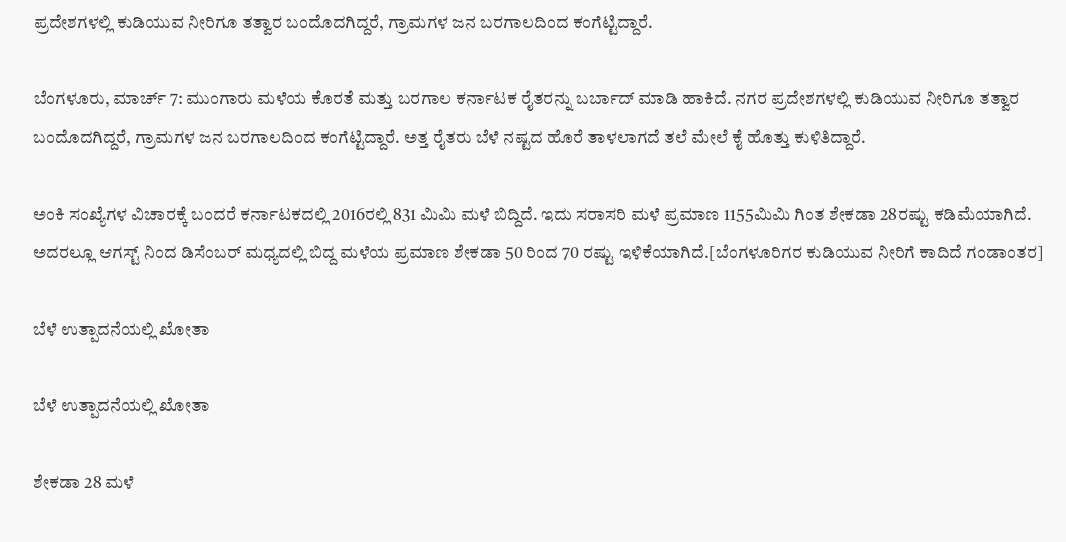ಪ್ರದೇಶಗಳಲ್ಲಿ ಕುಡಿಯುವ ನೀರಿಗೂ ತತ್ವಾರ ಬಂದೊದಗಿದ್ದರೆ, ಗ್ರಾಮಗಳ ಜನ ಬರಗಾಲದಿಂದ ಕಂಗೆಟ್ಟಿದ್ದಾರೆ.

ಬೆಂಗಳೂರು, ಮಾರ್ಚ್ 7: ಮುಂಗಾರು ಮಳೆಯ ಕೊರತೆ ಮತ್ತು ಬರಗಾಲ ಕರ್ನಾಟಕ ರೈತರನ್ನು ಬರ್ಬಾದ್ ಮಾಡಿ ಹಾಕಿದೆ. ನಗರ ಪ್ರದೇಶಗಳಲ್ಲಿ ಕುಡಿಯುವ ನೀರಿಗೂ ತತ್ವಾರ ಬಂದೊದಗಿದ್ದರೆ, ಗ್ರಾಮಗಳ ಜನ ಬರಗಾಲದಿಂದ ಕಂಗೆಟ್ಟಿದ್ದಾರೆ. ಅತ್ತ ರೈತರು ಬೆಳೆ ನಷ್ಟದ ಹೊರೆ ತಾಳಲಾಗದೆ ತಲೆ ಮೇಲೆ ಕೈ ಹೊತ್ತು ಕುಳಿತಿದ್ದಾರೆ.

ಅಂಕಿ ಸಂಖ್ಯೆಗಳ ವಿಚಾರಕ್ಕೆ ಬಂದರೆ ಕರ್ನಾಟಕದಲ್ಲಿ 2016ರಲ್ಲಿ 831 ಮಿಮಿ ಮಳೆ ಬಿದ್ದಿದೆ. ಇದು ಸರಾಸರಿ ಮಳೆ ಪ್ರಮಾಣ 1155ಮಿಮಿ ಗಿಂತ ಶೇಕಡಾ 28ರಷ್ಟು ಕಡಿಮೆಯಾಗಿದೆ. ಅದರಲ್ಲೂ ಆಗಸ್ಟ್ ನಿಂದ ಡಿಸೆಂಬರ್ ಮಧ್ಯದಲ್ಲಿ ಬಿದ್ದ ಮಳೆಯ ಪ್ರಮಾಣ ಶೇಕಡಾ 50 ರಿಂದ 70 ರಷ್ಟು ಇಳಿಕೆಯಾಗಿದೆ.[ಬೆಂಗಳೂರಿಗರ ಕುಡಿಯುವ ನೀರಿಗೆ ಕಾದಿದೆ ಗಂಡಾಂತರ]

ಬೆಳೆ ಉತ್ಪಾದನೆಯಲ್ಲಿ ಖೋತಾ

ಬೆಳೆ ಉತ್ಪಾದನೆಯಲ್ಲಿ ಖೋತಾ

ಶೇಕಡಾ 28 ಮಳೆ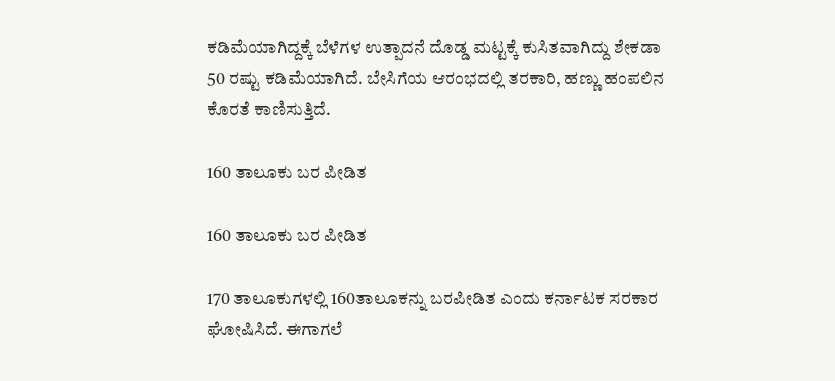ಕಡಿಮೆಯಾಗಿದ್ದಕ್ಕೆ ಬೆಳೆಗಳ ಉತ್ಪಾದನೆ ದೊಡ್ಡ ಮಟ್ಟಕ್ಕೆ ಕುಸಿತವಾಗಿದ್ದು ಶೇಕಡಾ 50 ರಷ್ಟು ಕಡಿಮೆಯಾಗಿದೆ. ಬೇಸಿಗೆಯ ಆರಂಭದಲ್ಲಿ ತರಕಾರಿ, ಹಣ್ಣು ಹಂಪಲಿನ ಕೊರತೆ ಕಾಣಿಸುತ್ತಿದೆ.

160 ತಾಲೂಕು ಬರ ಪೀಡಿತ

160 ತಾಲೂಕು ಬರ ಪೀಡಿತ

170 ತಾಲೂಕುಗಳಲ್ಲಿ 160ತಾಲೂಕನ್ನು ಬರಪೀಡಿತ ಎಂದು ಕರ್ನಾಟಕ ಸರಕಾರ ಘೋಷಿಸಿದೆ. ಈಗಾಗಲೆ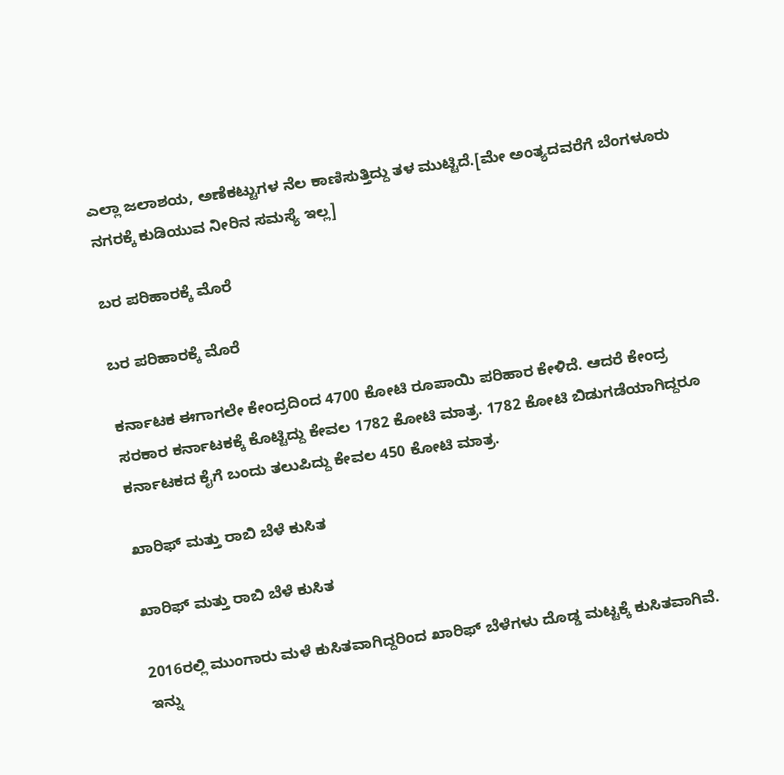ಎಲ್ಲಾ ಜಲಾಶಯ, ಅಣೆಕಟ್ಟುಗಳ ನೆಲ ಕಾಣಿಸುತ್ತಿದ್ದು ತಳ ಮುಟ್ಟಿದೆ.[ಮೇ ಅಂತ್ಯದವರೆಗೆ ಬೆಂಗಳೂರು ನಗರಕ್ಕೆ ಕುಡಿಯುವ ನೀರಿನ ಸಮಸ್ಯೆ ಇಲ್ಲ]

ಬರ ಪರಿಹಾರಕ್ಕೆ ಮೊರೆ

ಬರ ಪರಿಹಾರಕ್ಕೆ ಮೊರೆ

ಕರ್ನಾಟಕ ಈಗಾಗಲೇ ಕೇಂದ್ರದಿಂದ 4700 ಕೋಟಿ ರೂಪಾಯಿ ಪರಿಹಾರ ಕೇಳಿದೆ. ಆದರೆ ಕೇಂದ್ರ ಸರಕಾರ ಕರ್ನಾಟಕಕ್ಕೆ ಕೊಟ್ಟಿದ್ದು ಕೇವಲ 1782 ಕೋಟಿ ಮಾತ್ರ. 1782 ಕೋಟಿ ಬಿಡುಗಡೆಯಾಗಿದ್ದರೂ ಕರ್ನಾಟಕದ ಕೈಗೆ ಬಂದು ತಲುಪಿದ್ದು ಕೇವಲ 450 ಕೋಟಿ ಮಾತ್ರ.

ಖಾರಿಫ್ ಮತ್ತು ರಾಬಿ ಬೆಳೆ ಕುಸಿತ

ಖಾರಿಫ್ ಮತ್ತು ರಾಬಿ ಬೆಳೆ ಕುಸಿತ

2016ರಲ್ಲಿ ಮುಂಗಾರು ಮಳೆ ಕುಸಿತವಾಗಿದ್ದರಿಂದ ಖಾರಿಫ್ ಬೆಳೆಗಳು ದೊಡ್ಡ ಮಟ್ಟಕ್ಕೆ ಕುಸಿತವಾಗಿವೆ. ಇನ್ನು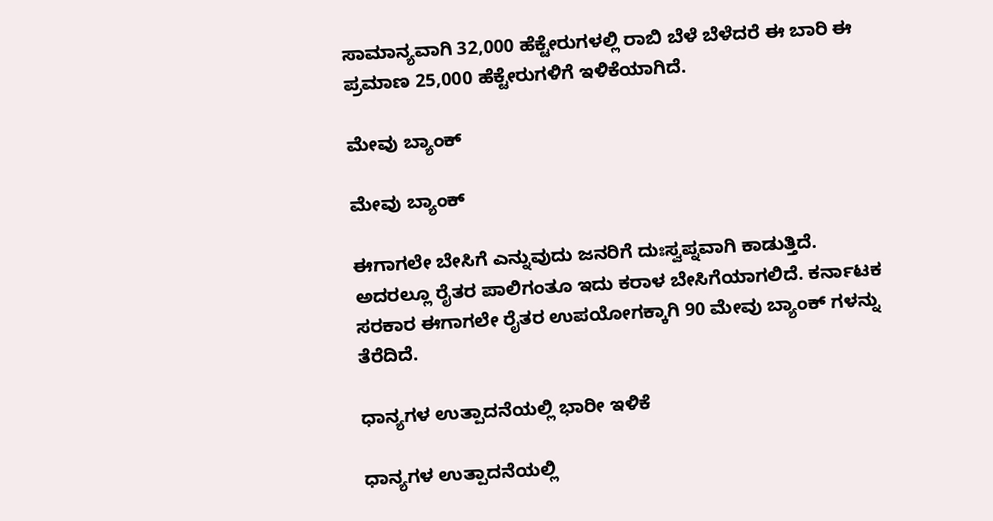ಸಾಮಾನ್ಯವಾಗಿ 32,000 ಹೆಕ್ಟೇರುಗಳಲ್ಲಿ ರಾಬಿ ಬೆಳೆ ಬೆಳೆದರೆ ಈ ಬಾರಿ ಈ ಪ್ರಮಾಣ 25,000 ಹೆಕ್ಟೇರುಗಳಿಗೆ ಇಳಿಕೆಯಾಗಿದೆ.

ಮೇವು ಬ್ಯಾಂಕ್

ಮೇವು ಬ್ಯಾಂಕ್

ಈಗಾಗಲೇ ಬೇಸಿಗೆ ಎನ್ನುವುದು ಜನರಿಗೆ ದುಃಸ್ವಪ್ನವಾಗಿ ಕಾಡುತ್ತಿದೆ. ಅದರಲ್ಲೂ ರೈತರ ಪಾಲಿಗಂತೂ ಇದು ಕರಾಳ ಬೇಸಿಗೆಯಾಗಲಿದೆ. ಕರ್ನಾಟಕ ಸರಕಾರ ಈಗಾಗಲೇ ರೈತರ ಉಪಯೋಗಕ್ಕಾಗಿ 90 ಮೇವು ಬ್ಯಾಂಕ್ ಗಳನ್ನು ತೆರೆದಿದೆ.

ಧಾನ್ಯಗಳ ಉತ್ಪಾದನೆಯಲ್ಲಿ ಭಾರೀ ಇಳಿಕೆ

ಧಾನ್ಯಗಳ ಉತ್ಪಾದನೆಯಲ್ಲಿ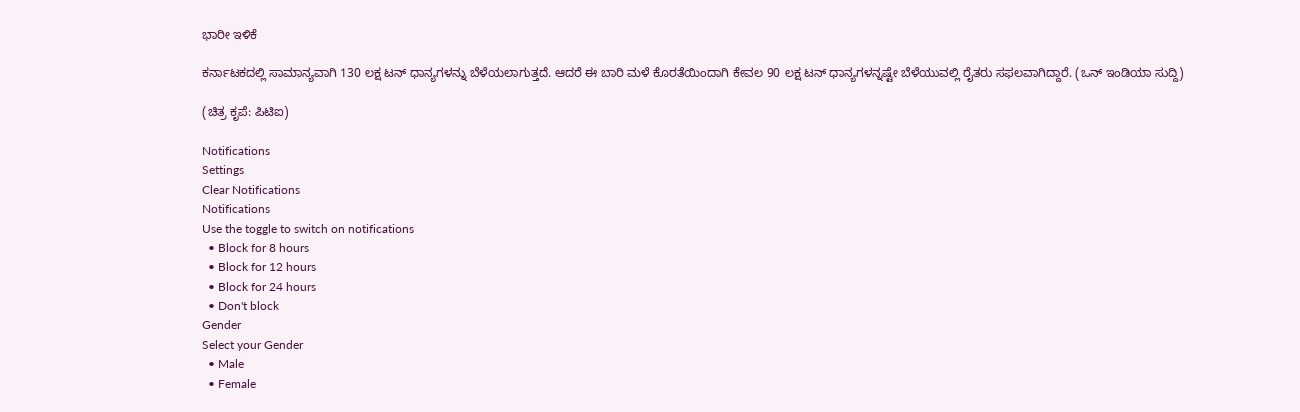ಭಾರೀ ಇಳಿಕೆ

ಕರ್ನಾಟಕದಲ್ಲಿ ಸಾಮಾನ್ಯವಾಗಿ 130 ಲಕ್ಷ ಟನ್ ಧಾನ್ಯಗಳನ್ನು ಬೆಳೆಯಲಾಗುತ್ತದೆ. ಆದರೆ ಈ ಬಾರಿ ಮಳೆ ಕೊರತೆಯಿಂದಾಗಿ ಕೇವಲ 90 ಲಕ್ಷ ಟನ್ ಧಾನ್ಯಗಳನ್ನಷ್ಟೇ ಬೆಳೆಯುವಲ್ಲಿ ರೈತರು ಸಫಲವಾಗಿದ್ದಾರೆ. (ಒನ್ ಇಂಡಿಯಾ ಸುದ್ದಿ)

(ಚಿತ್ರ ಕೃಪೆ: ಪಿಟಿಐ)

Notifications
Settings
Clear Notifications
Notifications
Use the toggle to switch on notifications
  • Block for 8 hours
  • Block for 12 hours
  • Block for 24 hours
  • Don't block
Gender
Select your Gender
  • Male
  • Female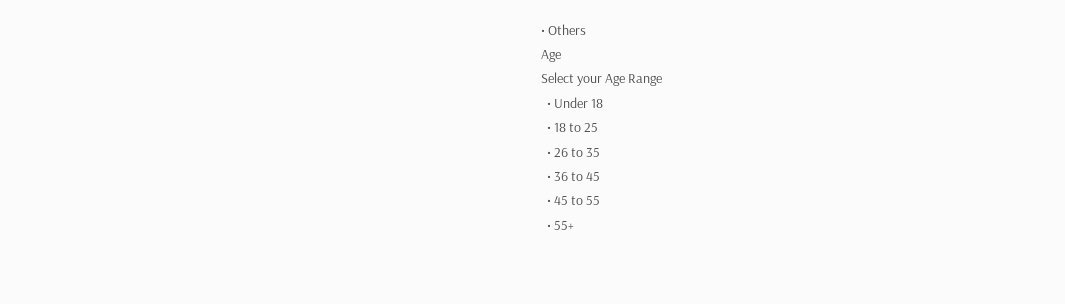• Others
Age
Select your Age Range
  • Under 18
  • 18 to 25
  • 26 to 35
  • 36 to 45
  • 45 to 55
  • 55+